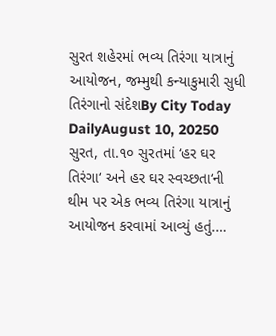સુરત શહેરમાં ભવ્ય તિરંગા યાત્રાનું આયોજન, જમ્મુથી કન્યાકુમારી સુધી તિરંગાનો સંદેશBy City Today DailyAugust 10, 20250 સુરત, તા.૧૦ સુરતમાં ‘હર ઘર તિરંગા‘ અને હર ઘર સ્વચ્છતા‘ની થીમ પર એક ભવ્ય તિરંગા યાત્રાનું આયોજન કરવામાં આવ્યું હતું.…